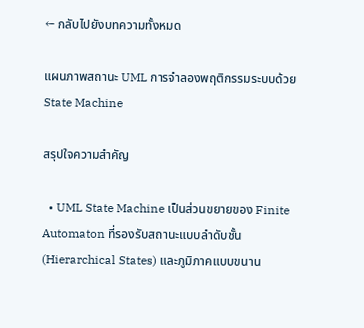← กลับไปยังบทความทั้งหมด

แผนภาพสถานะ UML การจำลองพฤติกรรมระบบด้วย State Machine

สรุปใจความสำคัญ

  • UML State Machine เป็นส่วนขยายของ Finite Automaton ที่รองรับสถานะแบบลำดับชั้น (Hierarchical States) และภูมิภาคแบบขนาน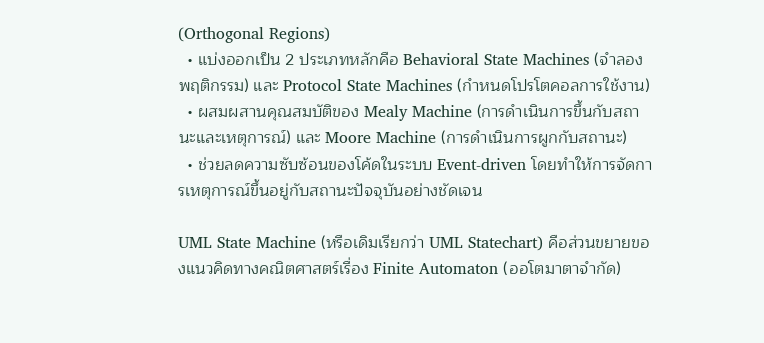(Orthogonal Regions)
  • แบ่งออกเป็น 2 ประเภทหลักคือ Behavioral State Machines (จำลองพฤติกรรม) และ Protocol State Machines (กำหนดโปรโตคอลการใช้งาน)
  • ผสมผสานคุณสมบัติของ Mealy Machine (การดำเนินการขึ้นกับสถานะและเหตุการณ์) และ Moore Machine (การดำเนินการผูกกับสถานะ)
  • ช่วยลดความซับซ้อนของโค้ดในระบบ Event-driven โดยทำให้การจัดการเหตุการณ์ขึ้นอยู่กับสถานะปัจจุบันอย่างชัดเจน

UML State Machine (หรือเดิมเรียกว่า UML Statechart) คือส่วนขยายของแนวคิดทางคณิตศาสตร์เรื่อง Finite Automaton (ออโตมาตาจำกัด)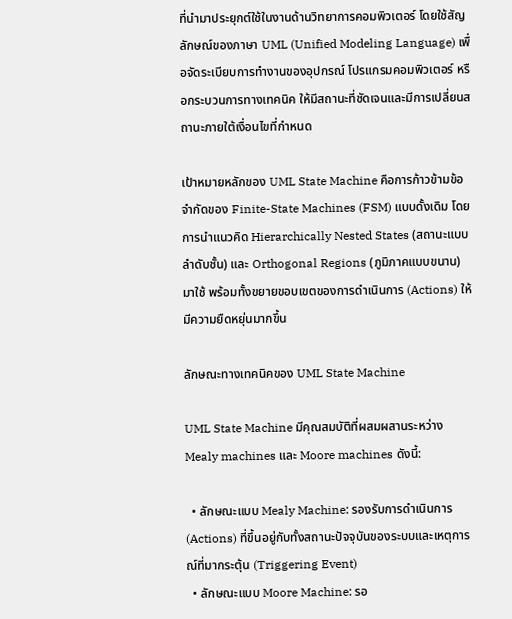ที่นำมาประยุกต์ใช้ในงานด้านวิทยาการคอมพิวเตอร์ โดยใช้สัญลักษณ์ของภาษา UML (Unified Modeling Language) เพื่อจัดระเบียบการทำงานของอุปกรณ์ โปรแกรมคอมพิวเตอร์ หรือกระบวนการทางเทคนิค ให้มีสถานะที่ชัดเจนและมีการเปลี่ยนสถานะภายใต้เงื่อนไขที่กำหนด

เป้าหมายหลักของ UML State Machine คือการก้าวข้ามข้อจำกัดของ Finite-State Machines (FSM) แบบดั้งเดิม โดยการนำแนวคิด Hierarchically Nested States (สถานะแบบลำดับชั้น) และ Orthogonal Regions (ภูมิภาคแบบขนาน) มาใช้ พร้อมทั้งขยายขอบเขตของการดำเนินการ (Actions) ให้มีความยืดหยุ่นมากขึ้น

ลักษณะทางเทคนิคของ UML State Machine

UML State Machine มีคุณสมบัติที่ผสมผสานระหว่าง Mealy machines และ Moore machines ดังนี้:

  • ลักษณะแบบ Mealy Machine: รองรับการดำเนินการ (Actions) ที่ขึ้นอยู่กับทั้งสถานะปัจจุบันของระบบและเหตุการณ์ที่มากระตุ้น (Triggering Event)
  • ลักษณะแบบ Moore Machine: รอ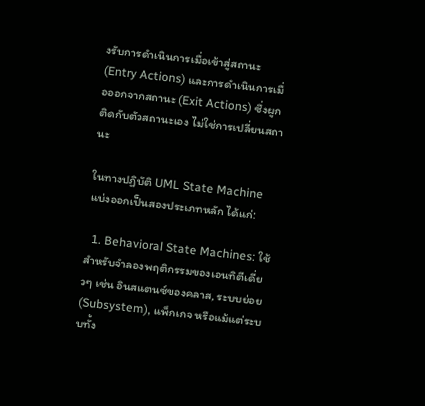งรับการดำเนินการเมื่อเข้าสู่สถานะ (Entry Actions) และการดำเนินการเมื่อออกจากสถานะ (Exit Actions) ซึ่งผูกติดกับตัวสถานะเอง ไม่ใช่การเปลี่ยนสถานะ

ในทางปฏิบัติ UML State Machine แบ่งออกเป็นสองประเภทหลัก ได้แก่:

  1. Behavioral State Machines: ใช้สำหรับจำลองพฤติกรรมของเอนทิตีเดี่ยวๆ เช่น อินสแตนซ์ของคลาส, ระบบย่อย (Subsystem), แพ็กเกจ หรือแม้แต่ระบบทั้ง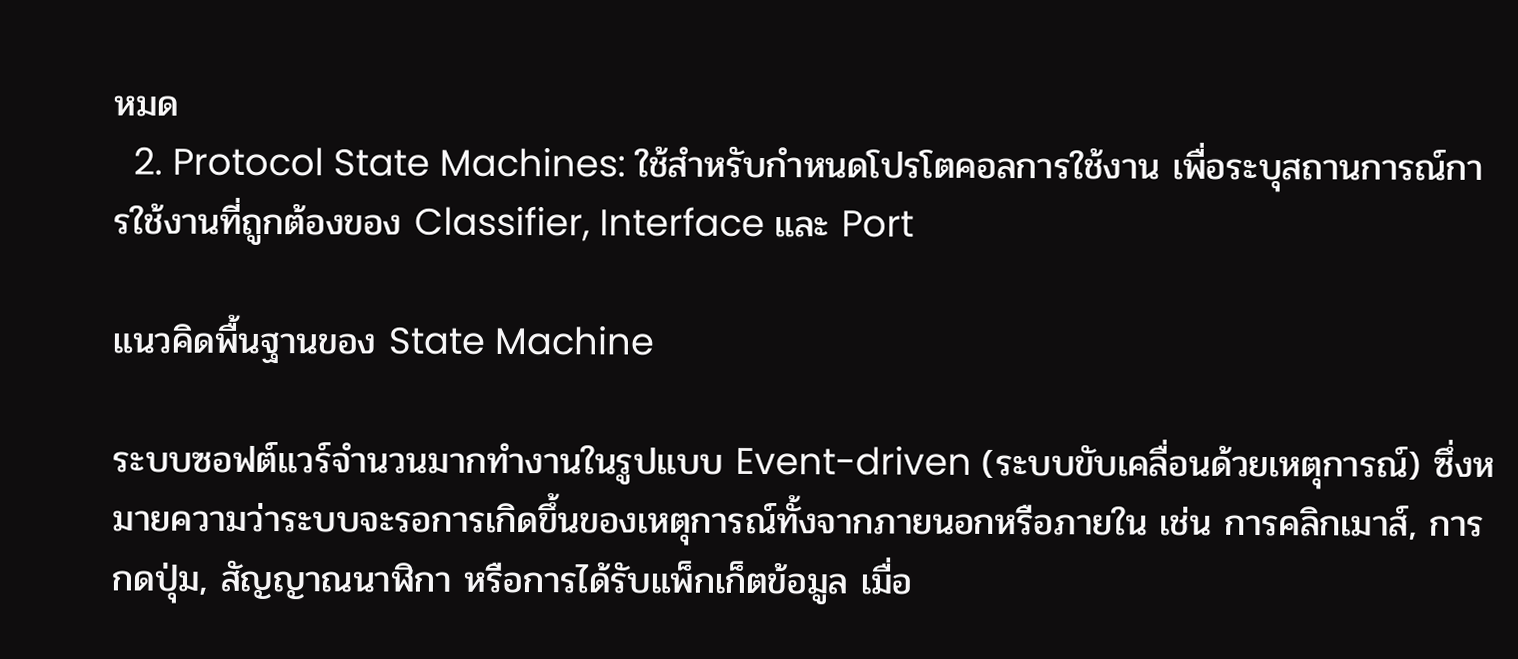หมด
  2. Protocol State Machines: ใช้สำหรับกำหนดโปรโตคอลการใช้งาน เพื่อระบุสถานการณ์การใช้งานที่ถูกต้องของ Classifier, Interface และ Port

แนวคิดพื้นฐานของ State Machine

ระบบซอฟต์แวร์จำนวนมากทำงานในรูปแบบ Event-driven (ระบบขับเคลื่อนด้วยเหตุการณ์) ซึ่งหมายความว่าระบบจะรอการเกิดขึ้นของเหตุการณ์ทั้งจากภายนอกหรือภายใน เช่น การคลิกเมาส์, การกดปุ่ม, สัญญาณนาฬิกา หรือการได้รับแพ็กเก็ตข้อมูล เมื่อ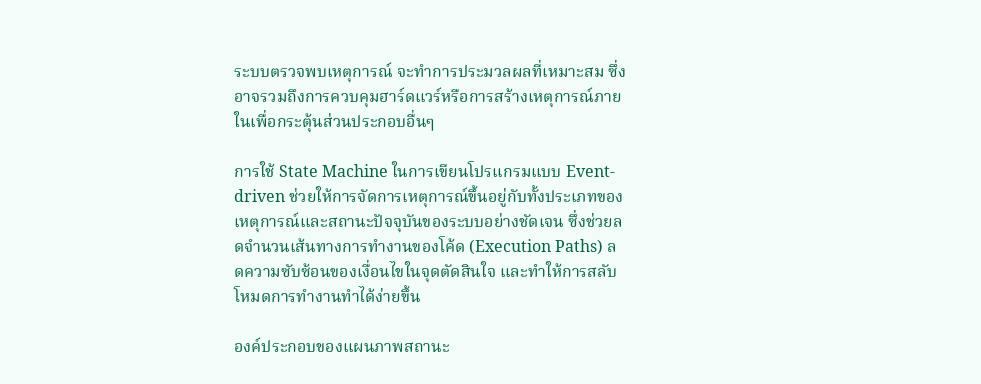ระบบตรวจพบเหตุการณ์ จะทำการประมวลผลที่เหมาะสม ซึ่งอาจรวมถึงการควบคุมฮาร์ดแวร์หรือการสร้างเหตุการณ์ภายในเพื่อกระตุ้นส่วนประกอบอื่นๆ

การใช้ State Machine ในการเขียนโปรแกรมแบบ Event-driven ช่วยให้การจัดการเหตุการณ์ขึ้นอยู่กับทั้งประเภทของเหตุการณ์และสถานะปัจจุบันของระบบอย่างชัดเจน ซึ่งช่วยลดจำนวนเส้นทางการทำงานของโค้ด (Execution Paths) ลดความซับซ้อนของเงื่อนไขในจุดตัดสินใจ และทำให้การสลับโหมดการทำงานทำได้ง่ายขึ้น

องค์ประกอบของแผนภาพสถานะ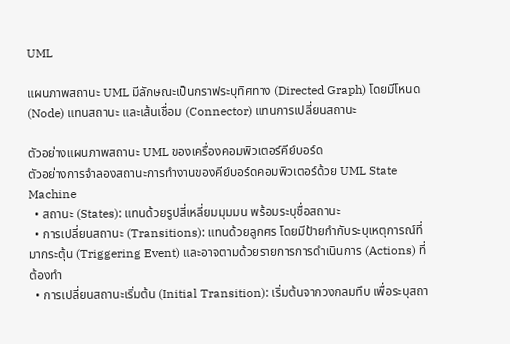UML

แผนภาพสถานะ UML มีลักษณะเป็นกราฟระบุทิศทาง (Directed Graph) โดยมีโหนด (Node) แทนสถานะ และเส้นเชื่อม (Connector) แทนการเปลี่ยนสถานะ

ตัวอย่างแผนภาพสถานะ UML ของเครื่องคอมพิวเตอร์คีย์บอร์ด
ตัวอย่างการจำลองสถานะการทำงานของคีย์บอร์ดคอมพิวเตอร์ด้วย UML State Machine
  • สถานะ (States): แทนด้วยรูปสี่เหลี่ยมมุมมน พร้อมระบุชื่อสถานะ
  • การเปลี่ยนสถานะ (Transitions): แทนด้วยลูกศร โดยมีป้ายกำกับระบุเหตุการณ์ที่มากระตุ้น (Triggering Event) และอาจตามด้วยรายการการดำเนินการ (Actions) ที่ต้องทำ
  • การเปลี่ยนสถานะเริ่มต้น (Initial Transition): เริ่มต้นจากวงกลมทึบ เพื่อระบุสถา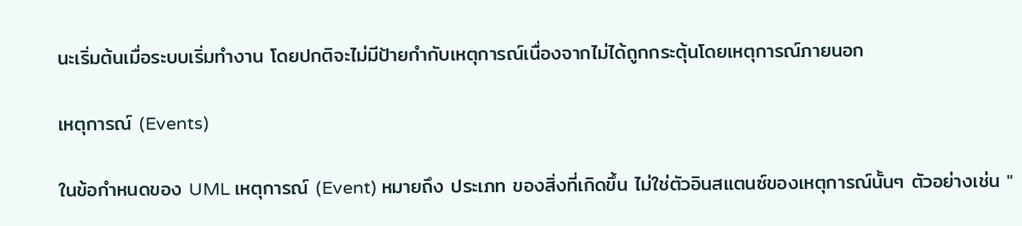นะเริ่มต้นเมื่อระบบเริ่มทำงาน โดยปกติจะไม่มีป้ายกำกับเหตุการณ์เนื่องจากไม่ได้ถูกกระตุ้นโดยเหตุการณ์ภายนอก

เหตุการณ์ (Events)

ในข้อกำหนดของ UML เหตุการณ์ (Event) หมายถึง ประเภท ของสิ่งที่เกิดขึ้น ไม่ใช่ตัวอินสแตนซ์ของเหตุการณ์นั้นๆ ตัวอย่างเช่น "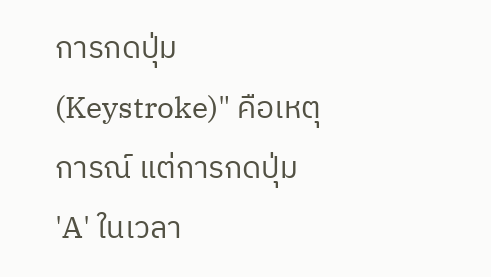การกดปุ่ม (Keystroke)" คือเหตุการณ์ แต่การกดปุ่ม 'A' ในเวลา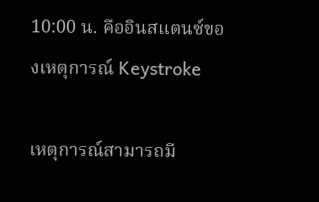10:00 น. คืออินสแตนซ์ของเหตุการณ์ Keystroke

เหตุการณ์สามารถมี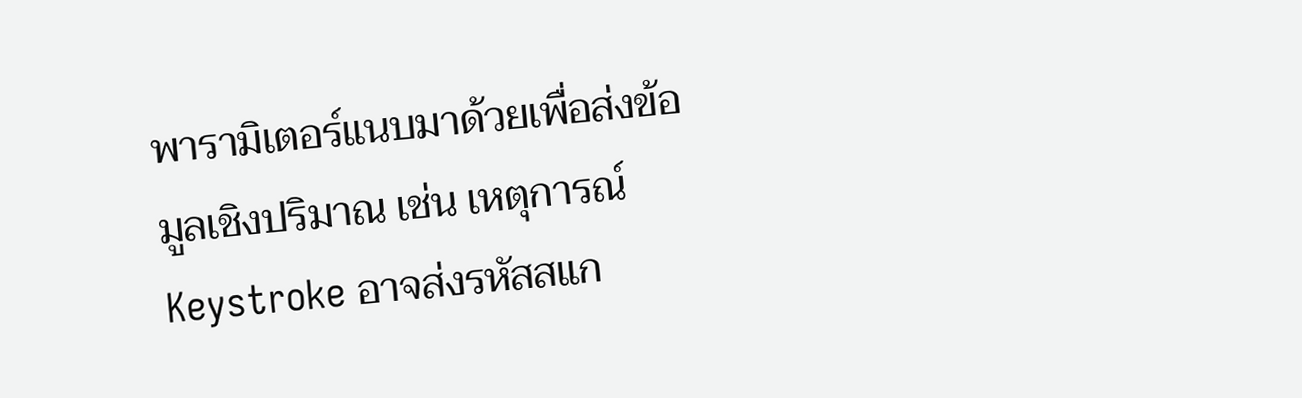พารามิเตอร์แนบมาด้วยเพื่อส่งข้อมูลเชิงปริมาณ เช่น เหตุการณ์ Keystroke อาจส่งรหัสสแก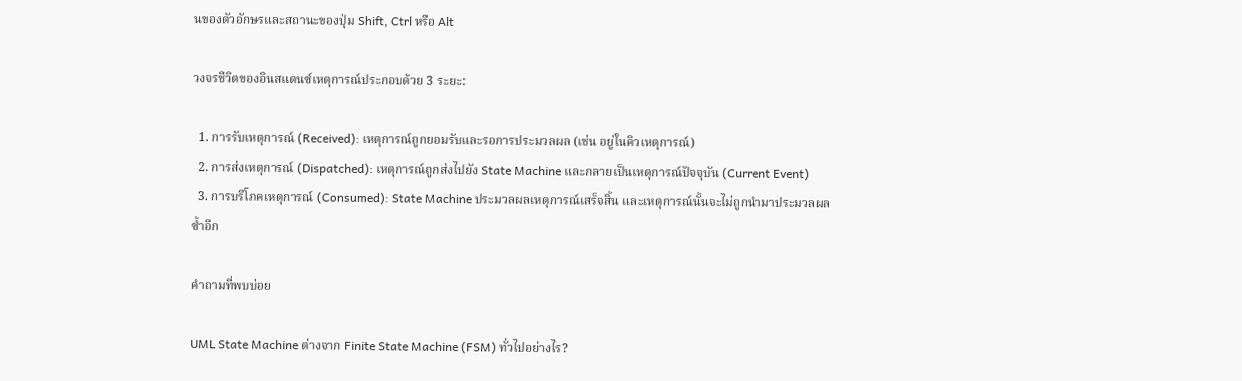นของตัวอักษรและสถานะของปุ่ม Shift, Ctrl หรือ Alt

วงจรชีวิตของอินสแตนซ์เหตุการณ์ประกอบด้วย 3 ระยะ:

  1. การรับเหตุการณ์ (Received): เหตุการณ์ถูกยอมรับและรอการประมวลผล (เช่น อยู่ในคิวเหตุการณ์)
  2. การส่งเหตุการณ์ (Dispatched): เหตุการณ์ถูกส่งไปยัง State Machine และกลายเป็นเหตุการณ์ปัจจุบัน (Current Event)
  3. การบริโภคเหตุการณ์ (Consumed): State Machine ประมวลผลเหตุการณ์เสร็จสิ้น และเหตุการณ์นั้นจะไม่ถูกนำมาประมวลผลซ้ำอีก

คำถามที่พบบ่อย

UML State Machine ต่างจาก Finite State Machine (FSM) ทั่วไปอย่างไร?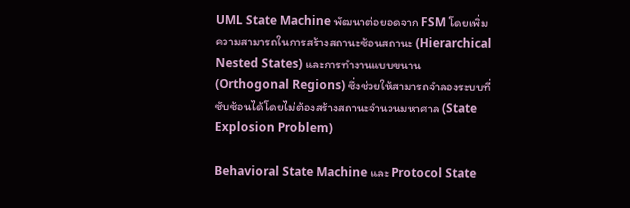UML State Machine พัฒนาต่อยอดจาก FSM โดยเพิ่มความสามารถในการสร้างสถานะซ้อนสถานะ (Hierarchical Nested States) และการทำงานแบบขนาน (Orthogonal Regions) ซึ่งช่วยให้สามารถจำลองระบบที่ซับซ้อนได้โดยไม่ต้องสร้างสถานะจำนวนมหาศาล (State Explosion Problem)

Behavioral State Machine และ Protocol State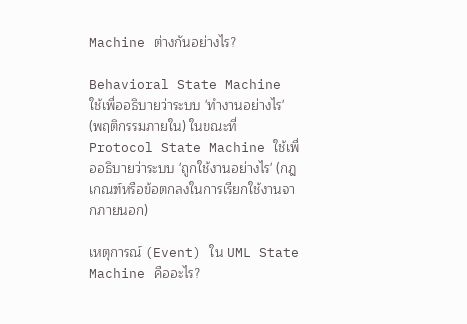Machine ต่างกันอย่างไร?

Behavioral State Machine ใช้เพื่ออธิบายว่าระบบ 'ทำงานอย่างไร' (พฤติกรรมภายใน) ในขณะที่ Protocol State Machine ใช้เพื่ออธิบายว่าระบบ 'ถูกใช้งานอย่างไร' (กฎเกณฑ์หรือข้อตกลงในการเรียกใช้งานจากภายนอก)

เหตุการณ์ (Event) ใน UML State Machine คืออะไร?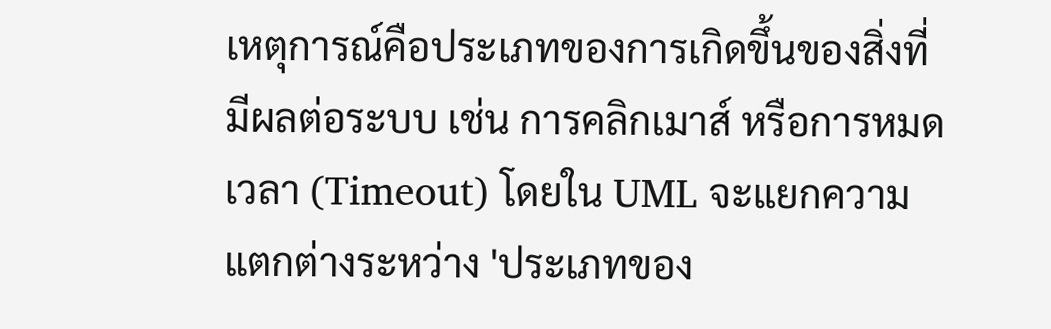เหตุการณ์คือประเภทของการเกิดขึ้นของสิ่งที่มีผลต่อระบบ เช่น การคลิกเมาส์ หรือการหมดเวลา (Timeout) โดยใน UML จะแยกความแตกต่างระหว่าง 'ประเภทของ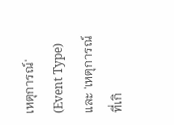เหตุการณ์' (Event Type) และ 'เหตุการณ์ที่เกิ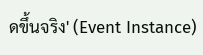ดขึ้นจริง' (Event Instance)